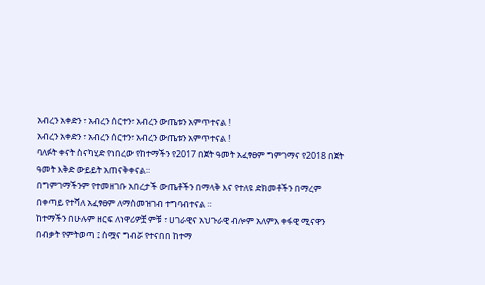አብረን አቀድን ፣ አብረን ሰርተን፣ አብረን ውጤቱን አምጥተናል !
አብረን አቀድን ፣ አብረን ሰርተን፣ አብረን ውጤቱን አምጥተናል !
ባለፉት ቀናት ስናካሂድ የነበረው የከተማችን የ2017 በጀት ዓመት አፈፃፀም ግምገማና የ2018 በጀት ዓመት እቅድ ውይይት አጠናቅቀናል።
በግምገማችንም የተመዘገቡ አበረታች ውጤቶችን በማላቅ እና የተለዩ ድክመቶችን በማረም በቀጣይ የተሻለ አፈፃፀም ለማስመዝገብ ተግባብተናል ።
ከተማችን በሁሉም ዘርፍ ለነዋሪዎቿ ምቹ ፣ ሀገራዊና አህጉራዊ ብሎም አለምአ ቀፋዊ ሚናዋን በብቃት የምትወጣ ፤ ስሟና ግብሯ የተናበበ ከተማ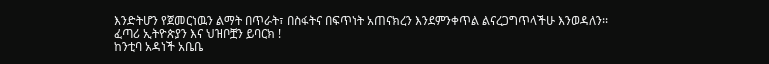እንድትሆን የጀመርነዉን ልማት በጥራት፣ በስፋትና በፍጥነት አጠናክረን እንደምንቀጥል ልናረጋግጥላችሁ እንወዳለን፡፡
ፈጣሪ ኢትዮጵያን እና ህዝቦቿን ይባርክ !
ከንቲባ አዳነች አቤቤ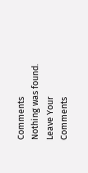Comments
Nothing was found.
Leave Your Comments